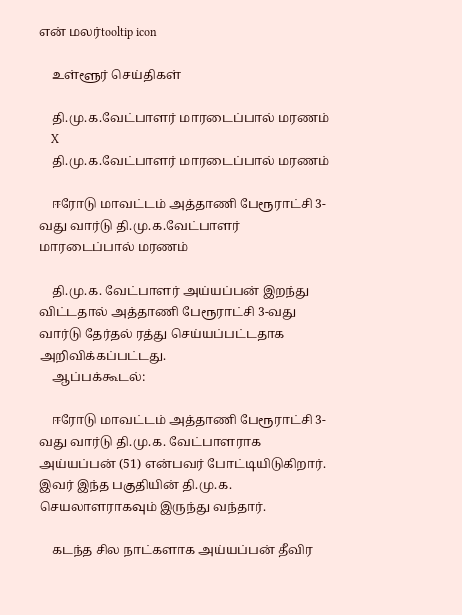என் மலர்tooltip icon

    உள்ளூர் செய்திகள்

    தி.மு.க.வேட்பாளர் மாரடைப்பால் மரணம்
    X
    தி.மு.க.வேட்பாளர் மாரடைப்பால் மரணம்

    ஈரோடு மாவட்டம் அத்தாணி பேரூராட்சி 3-வது வார்டு தி.மு.க.வேட்பாளர் மாரடைப்பால் மரணம்

    தி.மு.க. வேட்பாளர் அய்யப்பன் இறந்து விட்டதால் அத்தாணி பேரூராட்சி 3-வது வார்டு தேர்தல் ரத்து செய்யப்பட்டதாக அறிவிக்கப்பட்டது.
    ஆப்பக்கூடல்:

    ஈரோடு மாவட்டம் அத்தாணி பேரூராட்சி 3-வது வார்டு தி.மு.க. வேட்பாளராக அய்யப்பன் (51) என்பவர் போட்டியிடுகிறார். இவர் இந்த பகுதியின் தி.மு.க. செயலாளராகவும் இருந்து வந்தார்.

    கடந்த சில நாட்களாக அய்யப்பன் தீவிர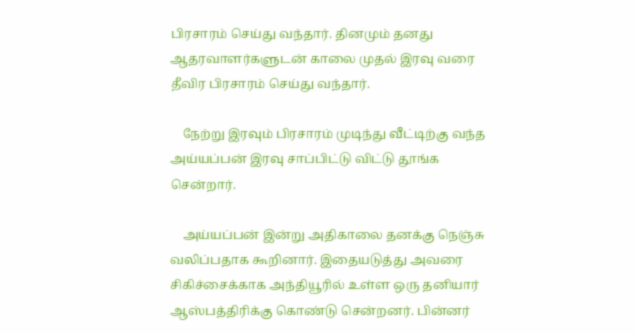பிரசாரம் செய்து வந்தார். தினமும் தனது ஆதரவாளர்களுடன் காலை முதல் இரவு வரை தீவிர பிரசாரம் செய்து வந்தார்.

    நேற்று இரவும் பிரசாரம் முடிந்து வீட்டிற்கு வந்த அய்யப்பன் இரவு சாப்பிட்டு விட்டு தூங்க சென்றார்.

    அய்யப்பன் இன்று அதிகாலை தனக்கு நெஞ்சு வலிப்பதாக கூறினார். இதையடுத்து அவரை சிகிச்சைக்காக அந்தியூரில் உள்ள ஒரு தனியார் ஆஸ்பத்திரிக்கு கொண்டு சென்றனர். பின்னர்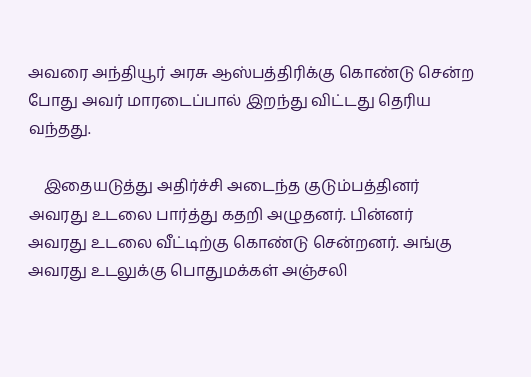அவரை அந்தியூர் அரசு ஆஸ்பத்திரிக்கு கொண்டு சென்ற போது அவர் மாரடைப்பால் இறந்து விட்டது தெரிய வந்தது.

    இதையடுத்து அதிர்ச்சி அடைந்த குடும்பத்தினர் அவரது உடலை பார்த்து கதறி அழுதனர். பின்னர் அவரது உடலை வீட்டிற்கு கொண்டு சென்றனர். அங்கு அவரது உடலுக்கு பொதுமக்கள் அஞ்சலி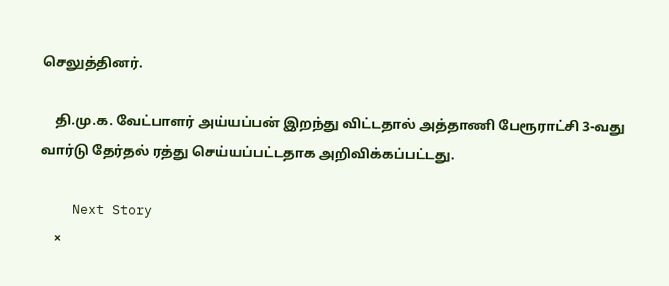செலுத்தினர்.

    தி.மு.க. வேட்பாளர் அய்யப்பன் இறந்து விட்டதால் அத்தாணி பேரூராட்சி 3-வது வார்டு தேர்தல் ரத்து செய்யப்பட்டதாக அறிவிக்கப்பட்டது.

    Next Story
    ×